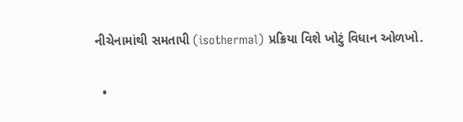નીચેનામાંથી સમતાપી (isothermal) પ્રક્રિયા વિશે ખોટું વિધાન ઓળખો.

  •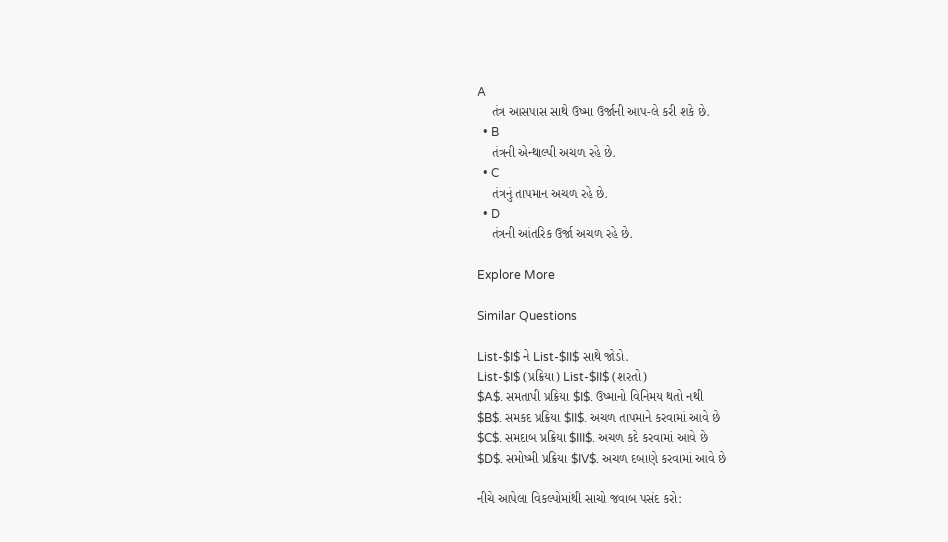A
    તંત્ર આસપાસ સાથે ઉષ્મા ઉર્જાની આપ-લે કરી શકે છે.
  • B
    તંત્રની એન્થાલ્પી અચળ રહે છે.
  • C
    તંત્રનું તાપમાન અચળ રહે છે.
  • D
    તંત્રની આંતરિક ઉર્જા અચળ રહે છે.

Explore More

Similar Questions

List-$I$ ને List-$II$ સાથે જોડો.
List-$I$ (પ્રક્રિયા) List-$II$ (શરતો)
$A$. સમતાપી પ્રક્રિયા $I$. ઉષ્માનો વિનિમય થતો નથી
$B$. સમકદ પ્રક્રિયા $II$. અચળ તાપમાને કરવામાં આવે છે
$C$. સમદાબ પ્રક્રિયા $III$. અચળ કદે કરવામાં આવે છે
$D$. સમોષ્મી પ્રક્રિયા $IV$. અચળ દબાણે કરવામાં આવે છે

નીચે આપેલા વિકલ્પોમાંથી સાચો જવાબ પસંદ કરો: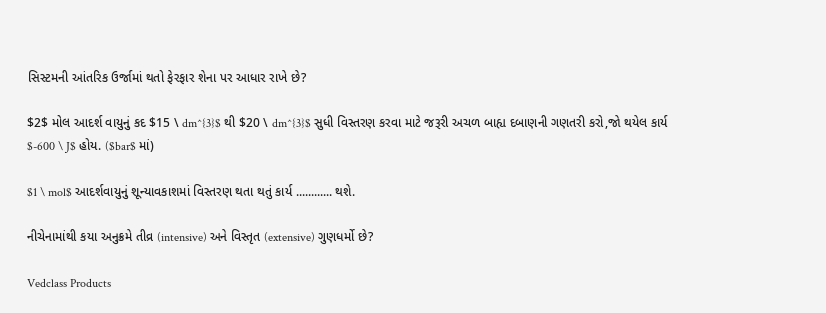સિસ્ટમની આંતરિક ઉર્જામાં થતો ફેરફાર શેના પર આધાર રાખે છે?

$2$ મોલ આદર્શ વાયુનું કદ $15 \ dm^{3}$ થી $20 \ dm^{3}$ સુધી વિસ્તરણ કરવા માટે જરૂરી અચળ બાહ્ય દબાણની ગણતરી કરો,જો થયેલ કાર્ય $-600 \ J$ હોય. ($bar$ માં)

$1 \ mol$ આદર્શવાયુનું શૂન્યાવકાશમાં વિસ્તરણ થતા થતું કાર્ય ............ થશે.

નીચેનામાંથી કયા અનુક્રમે તીવ્ર (intensive) અને વિસ્તૃત (extensive) ગુણધર્મો છે?

Vedclass Products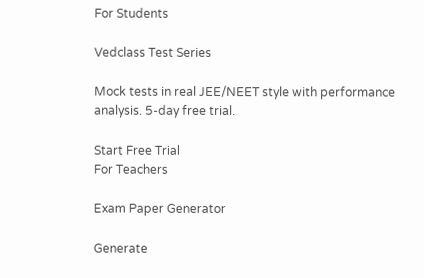For Students

Vedclass Test Series

Mock tests in real JEE/NEET style with performance analysis. 5-day free trial.

Start Free Trial
For Teachers

Exam Paper Generator

Generate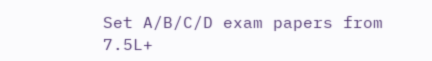Set A/B/C/D exam papers from 7.5L+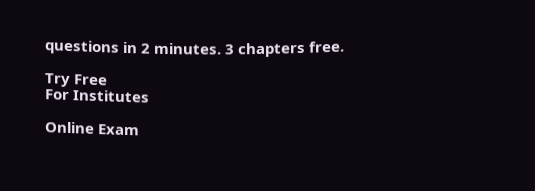questions in 2 minutes. 3 chapters free.

Try Free
For Institutes

Online Exam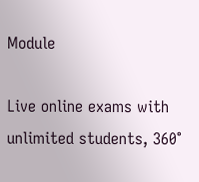Module

Live online exams with unlimited students, 360°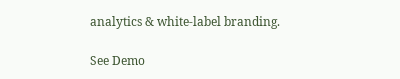analytics & white-label branding.

See Demo